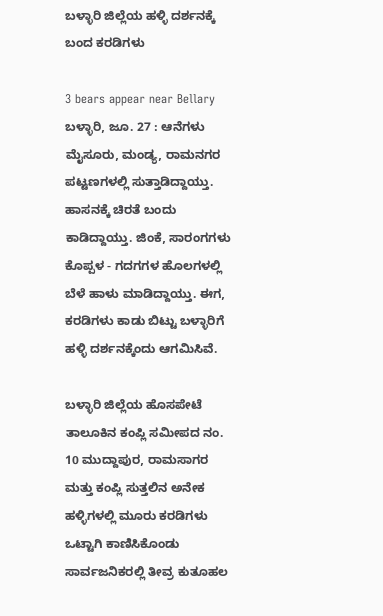ಬಳ್ಳಾರಿ ಜಿಲ್ಲೆಯ ಹಳ್ಳಿ ದರ್ಶನಕ್ಕೆ ಬಂದ ಕರಡಿಗಳು

3 bears appear near Bellary
ಬಳ್ಳಾರಿ, ಜೂ. 27 : ಆನೆಗಳು ಮೈಸೂರು, ಮಂಡ್ಯ, ರಾಮನಗರ ಪಟ್ಟಣಗಳಲ್ಲಿ ಸುತ್ತಾಡಿದ್ದಾಯ್ತು. ಹಾಸನಕ್ಕೆ ಚಿರತೆ ಬಂದು ಕಾಡಿದ್ದಾಯ್ತು. ಜಿಂಕೆ, ಸಾರಂಗಗಳು ಕೊಪ್ಪಳ - ಗದಗಗಳ ಹೊಲಗಳಲ್ಲಿ ಬೆಳೆ ಹಾಳು ಮಾಡಿದ್ದಾಯ್ತು. ಈಗ, ಕರಡಿಗಳು ಕಾಡು ಬಿಟ್ಟು ಬಳ್ಳಾರಿಗೆ ಹಳ್ಳಿ ದರ್ಶನಕ್ಕೆಂದು ಆಗಮಿಸಿವೆ.

ಬಳ್ಳಾರಿ ಜಿಲ್ಲೆಯ ಹೊಸಪೇಟೆ ತಾಲೂಕಿನ ಕಂಪ್ಲಿ ಸಮೀಪದ ನಂ. 10 ಮುದ್ದಾಪುರ, ರಾಮಸಾಗರ ಮತ್ತು ಕಂಪ್ಲಿ ಸುತ್ತಲಿನ ಅನೇಕ ಹಳ್ಳಿಗಳಲ್ಲಿ ಮೂರು ಕರಡಿಗಳು ಒಟ್ಟಾಗಿ ಕಾಣಿಸಿಕೊಂಡು ಸಾರ್ವಜನಿಕರಲ್ಲಿ ತೀವ್ರ ಕುತೂಹಲ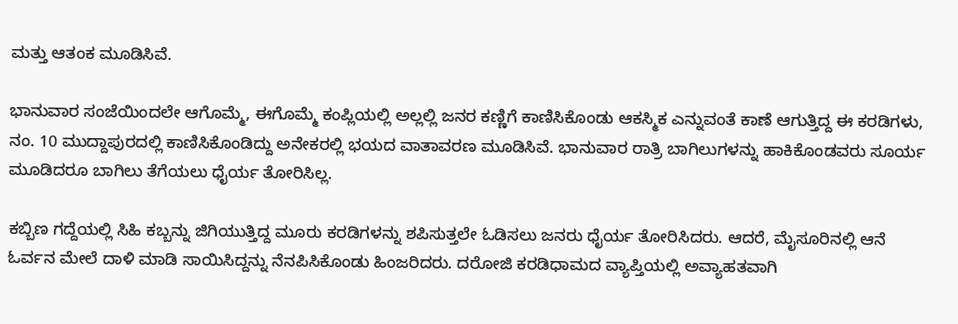ಮತ್ತು ಆತಂಕ ಮೂಡಿಸಿವೆ.

ಭಾನುವಾರ ಸಂಜೆಯಿಂದಲೇ ಆಗೊಮ್ಮೆ, ಈಗೊಮ್ಮೆ ಕಂಪ್ಲಿಯಲ್ಲಿ ಅಲ್ಲಲ್ಲಿ ಜನರ ಕಣ್ಣಿಗೆ ಕಾಣಿಸಿಕೊಂಡು ಆಕಸ್ಮಿಕ ಎನ್ನುವಂತೆ ಕಾಣೆ ಆಗುತ್ತಿದ್ದ ಈ ಕರಡಿಗಳು, ನಂ. 10 ಮುದ್ದಾಪುರದಲ್ಲಿ ಕಾಣಿಸಿಕೊಂಡಿದ್ದು ಅನೇಕರಲ್ಲಿ ಭಯದ ವಾತಾವರಣ ಮೂಡಿಸಿವೆ. ಭಾನುವಾರ ರಾತ್ರಿ ಬಾಗಿಲುಗಳನ್ನು ಹಾಕಿಕೊಂಡವರು ಸೂರ್ಯ ಮೂಡಿದರೂ ಬಾಗಿಲು ತೆಗೆಯಲು ಧೈರ್ಯ ತೋರಿಸಿಲ್ಲ.

ಕಬ್ಬಿಣ ಗದ್ದೆಯಲ್ಲಿ ಸಿಹಿ ಕಬ್ಬನ್ನು ಜಿಗಿಯುತ್ತಿದ್ದ ಮೂರು ಕರಡಿಗಳನ್ನು ಶಪಿಸುತ್ತಲೇ ಓಡಿಸಲು ಜನರು ಧೈರ್ಯ ತೋರಿಸಿದರು. ಆದರೆ, ಮೈಸೂರಿನಲ್ಲಿ ಆನೆ ಓರ್ವನ ಮೇಲೆ ದಾಳಿ ಮಾಡಿ ಸಾಯಿಸಿದ್ದನ್ನು ನೆನಪಿಸಿಕೊಂಡು ಹಿಂಜರಿದರು. ದರೋಜಿ ಕರಡಿಧಾಮದ ವ್ಯಾಪ್ತಿಯಲ್ಲಿ ಅವ್ಯಾಹತವಾಗಿ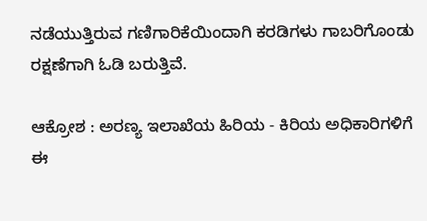ನಡೆಯುತ್ತಿರುವ ಗಣಿಗಾರಿಕೆಯಿಂದಾಗಿ ಕರಡಿಗಳು ಗಾಬರಿಗೊಂಡು ರಕ್ಷಣೆಗಾಗಿ ಓಡಿ ಬರುತ್ತಿವೆ.

ಆಕ್ರೋಶ : ಅರಣ್ಯ ಇಲಾಖೆಯ ಹಿರಿಯ - ಕಿರಿಯ ಅಧಿಕಾರಿಗಳಿಗೆ ಈ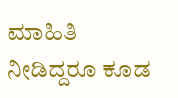ಮಾಹಿತಿ ನೀಡಿದ್ದರೂ ಕೂಡ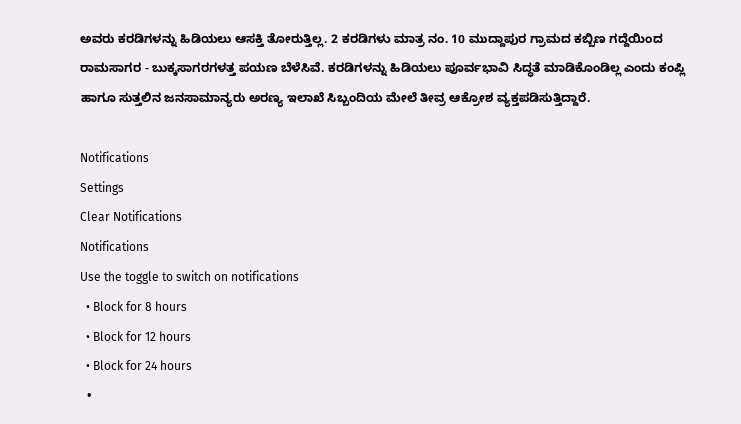ಅವರು ಕರಡಿಗಳನ್ನು ಹಿಡಿಯಲು ಆಸಕ್ತಿ ತೋರುತ್ತಿಲ್ಲ. 2 ಕರಡಿಗಳು ಮಾತ್ರ ನಂ. 10 ಮುದ್ದಾಪುರ ಗ್ರಾಮದ ಕಬ್ಬಿಣ ಗದ್ದೆಯಿಂದ ರಾಮಸಾಗರ - ಬುಕ್ಕಸಾಗರಗಳತ್ತ ಪಯಣ ಬೆಳೆಸಿವೆ. ಕರಡಿಗಳನ್ನು ಹಿಡಿಯಲು ಪೂರ್ವಭಾವಿ ಸಿದ್ಧತೆ ಮಾಡಿಕೊಂಡಿಲ್ಲ ಎಂದು ಕಂಪ್ಲಿ ಹಾಗೂ ಸುತ್ತಲಿನ ಜನಸಾಮಾನ್ಯರು ಅರಣ್ಯ ಇಲಾಖೆ ಸಿಬ್ಬಂದಿಯ ಮೇಲೆ ತೀವ್ರ ಆಕ್ರೋಶ ವ್ಯಕ್ತಪಡಿಸುತ್ತಿದ್ದಾರೆ.

Notifications
Settings
Clear Notifications
Notifications
Use the toggle to switch on notifications
  • Block for 8 hours
  • Block for 12 hours
  • Block for 24 hours
  •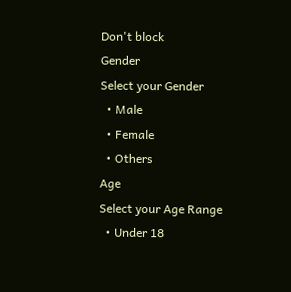Don't block
Gender
Select your Gender
  • Male
  • Female
  • Others
Age
Select your Age Range
  • Under 18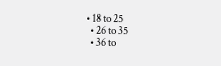• 18 to 25
  • 26 to 35
  • 36 to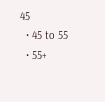45
  • 45 to 55
  • 55+